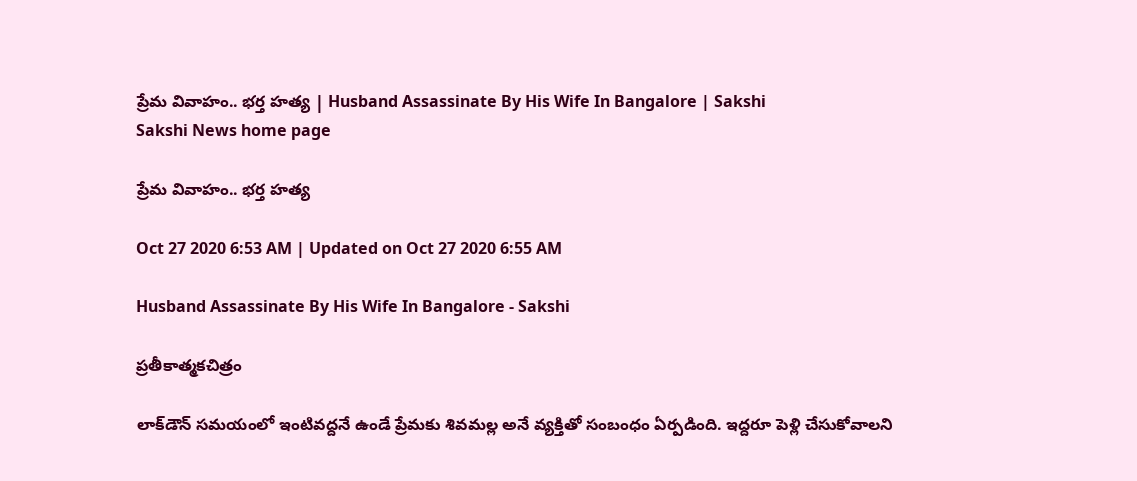ప్రేమ వివాహం.. భర్త హత్య | Husband Assassinate By His Wife In Bangalore | Sakshi
Sakshi News home page

ప్రేమ వివాహం.. భర్త హత్య

Oct 27 2020 6:53 AM | Updated on Oct 27 2020 6:55 AM

Husband Assassinate By His Wife In Bangalore - Sakshi

ప్రతీకాత్మకచిత్రం

లాక్‌డౌన్‌ సమయంలో ఇంటివద్దనే ఉండే ప్రేమకు శివమల్ల అనే వ్యక్తితో సంబంధం ఏర్పడింది. ఇద్దరూ పెళ్లి చేసుకోవాలని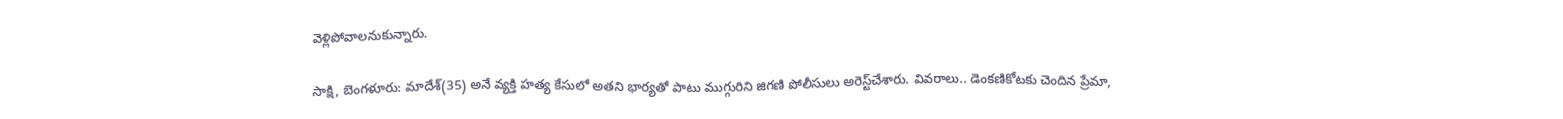వెళ్లిపోవాలనుకున్నారు.

సాక్షి, బెంగళూరు: మాదేశ్‌(35) అనే వ్యక్తి హత్య కేసులో అతని భార్యతో పాటు ముగ్గురిని జిగణి పోలీసులు అరెస్ట్‌చేశారు. వివరాలు.. డెంకణికోటకు చెందిన ప్రేమా,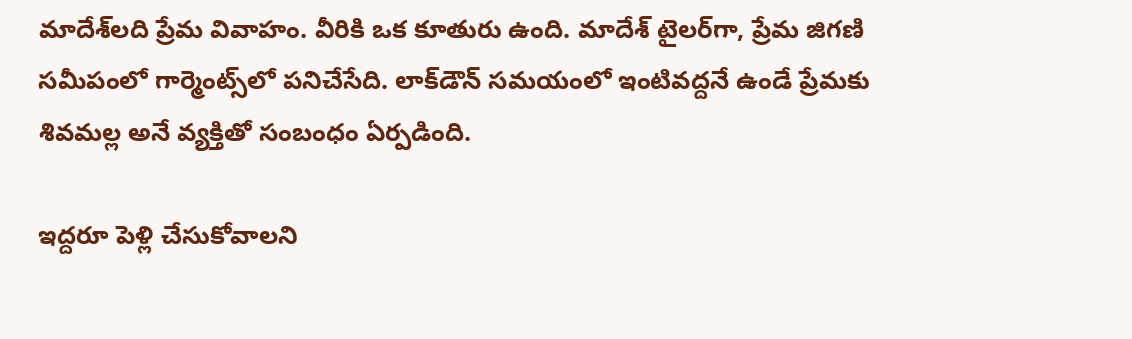మాదేశ్‌లది ప్రేమ వివాహం. వీరికి ఒక కూతురు ఉంది. మాదేశ్‌ టైలర్‌గా, ప్రేమ జిగణి సమీపంలో గార్మెంట్స్‌లో పనిచేసేది. లాక్‌డౌన్‌ సమయంలో ఇంటివద్దనే ఉండే ప్రేమకు శివమల్ల అనే వ్యక్తితో సంబంధం ఏర్పడింది.

ఇద్దరూ పెళ్లి చేసుకోవాలని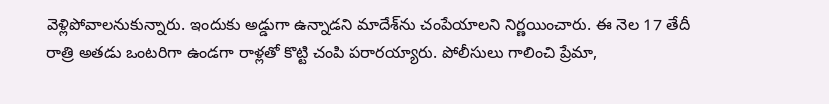వెళ్లిపోవాలనుకున్నారు. ఇందుకు అడ్డుగా ఉన్నాడని మాదేశ్‌ను చంపేయాలని నిర్ణయించారు. ఈ నెల 17 తేదీ రాత్రి అతడు ఒంటరిగా ఉండగా రాళ్లతో కొట్టి చంపి పరారయ్యారు. పోలీసులు గాలించి ప్రేమా,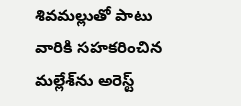శివమల్లుతో పాటు వారికి సహకరించిన మల్లేశ్‌ను అరెస్ట్‌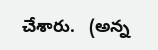చేశారు.   (అన్న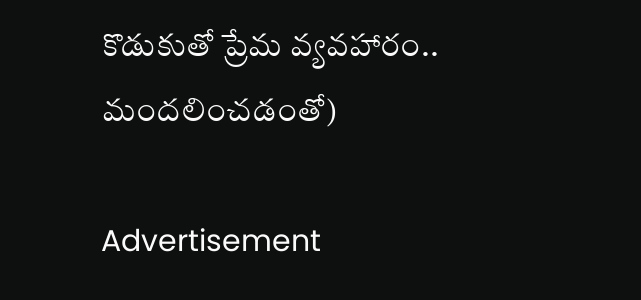కొడుకుతో ప్రేమ వ్యవహారం.. మందలించడంతో)

Advertisement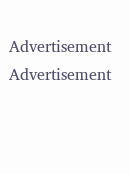Advertisement
Advertisement